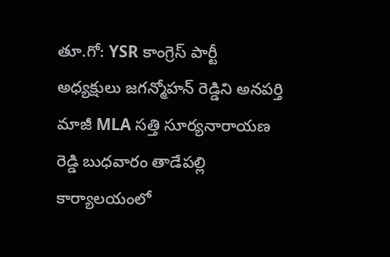తూ.గో: YSR కాంగ్రెస్ పార్టీ అధ్యక్షులు జగన్మోహన్ రెడ్డిని అనపర్తి మాజీ MLA సత్తి సూర్యనారాయణ రెడ్డి బుధవారం తాడేపల్లి కార్యాలయంలో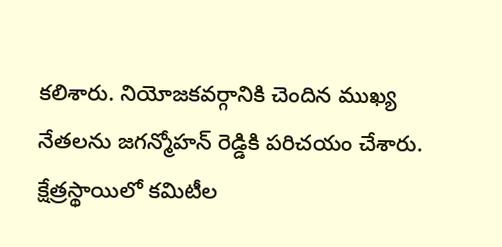కలిశారు. నియోజకవర్గానికి చెందిన ముఖ్య నేతలను జగన్మోహన్ రెడ్డికి పరిచయం చేశారు. క్షేత్రస్థాయిలో కమిటీల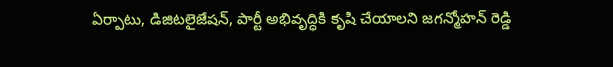ఏర్పాటు, డిజిటలైజేషన్, పార్టీ అభివృద్ధికి కృషి చేయాలని జగన్మోహన్ రెడ్డి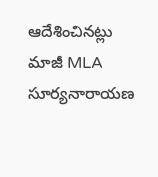ఆదేశించినట్లు మాజీ MLA సూర్యనారాయణ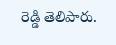రెడ్డి తెలిపారు.